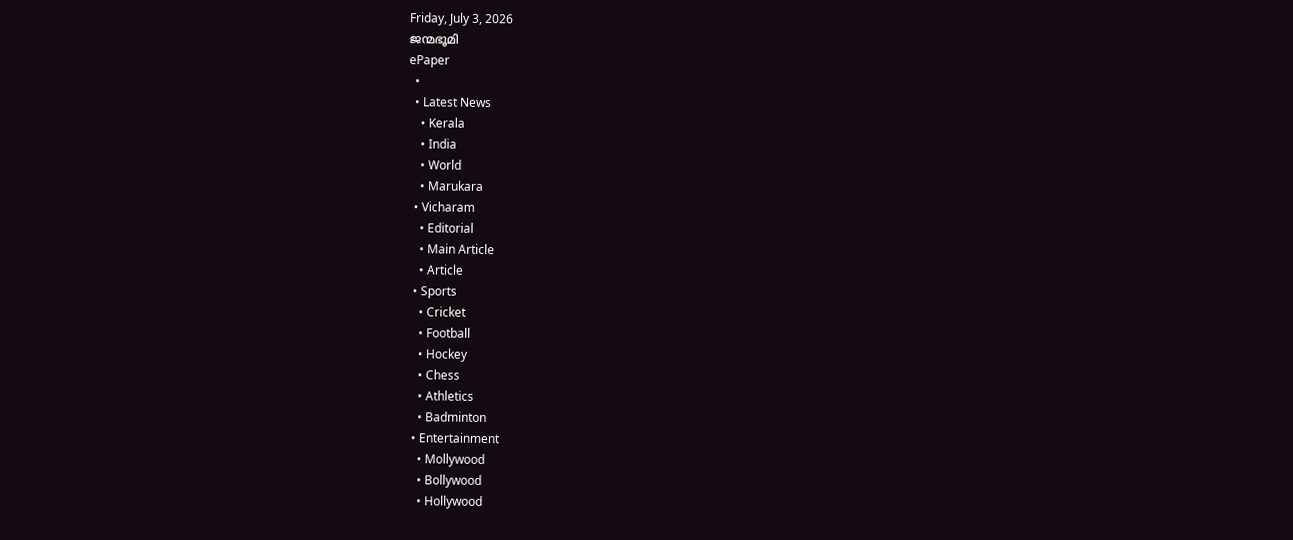Friday, July 3, 2026
ജന്മഭൂമി
ePaper
  •
  • Latest News
    • Kerala
    • India
    • World
    • Marukara
  • Vicharam
    • Editorial
    • Main Article
    • Article
  • Sports
    • Cricket
    • Football
    • Hockey
    • Chess
    • Athletics
    • Badminton
  • Entertainment
    • Mollywood
    • Bollywood
    • Hollywood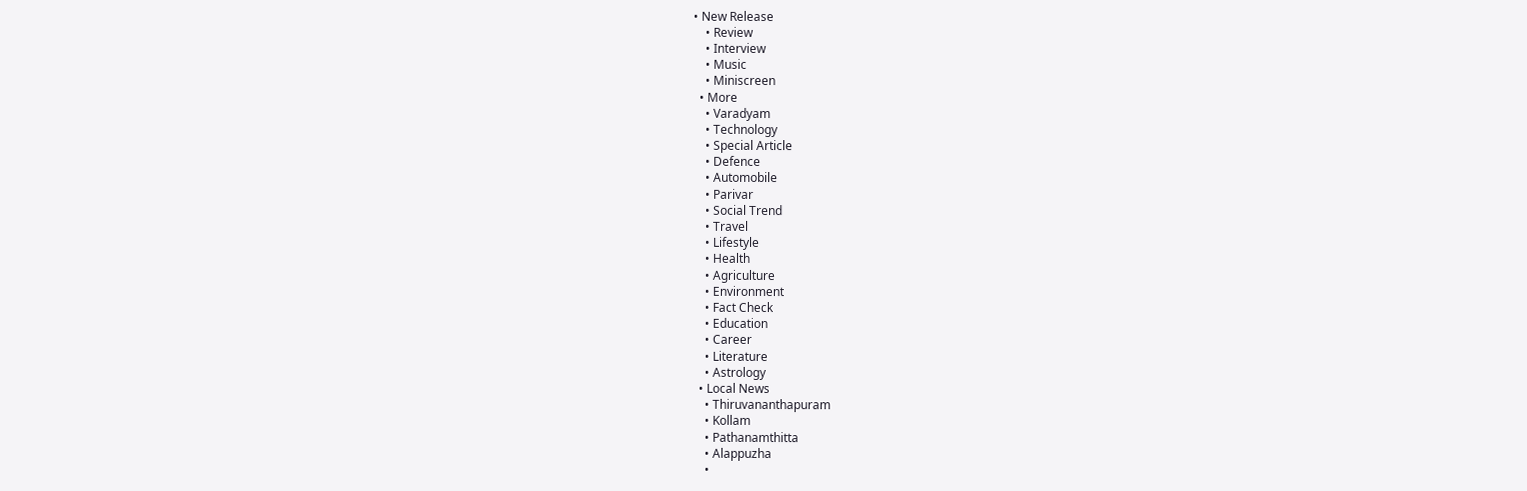• New Release
    • Review
    • Interview
    • Music
    • Miniscreen
  • More
    • Varadyam
    • Technology
    • Special Article
    • Defence
    • Automobile
    • Parivar
    • Social Trend
    • Travel
    • Lifestyle
    • Health
    • Agriculture
    • Environment
    • Fact Check
    • Education
    • Career
    • Literature
    • Astrology
  • Local News
    • Thiruvananthapuram
    • Kollam
    • Pathanamthitta
    • Alappuzha
    •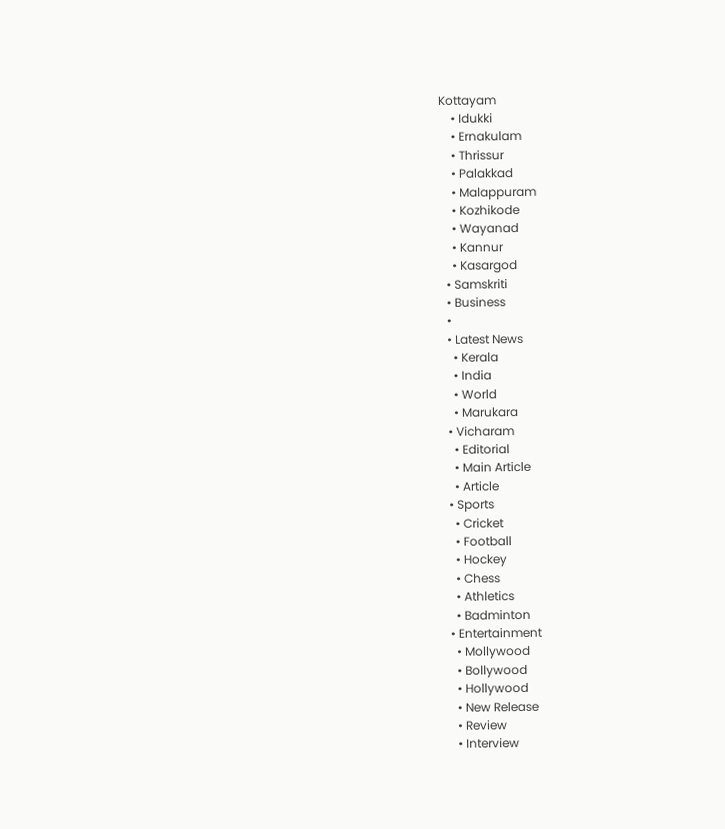Kottayam
    • Idukki
    • Ernakulam
    • Thrissur
    • Palakkad
    • Malappuram
    • Kozhikode
    • Wayanad
    • Kannur
    • Kasargod
  • Samskriti
  • Business
  •
  • Latest News
    • Kerala
    • India
    • World
    • Marukara
  • Vicharam
    • Editorial
    • Main Article
    • Article
  • Sports
    • Cricket
    • Football
    • Hockey
    • Chess
    • Athletics
    • Badminton
  • Entertainment
    • Mollywood
    • Bollywood
    • Hollywood
    • New Release
    • Review
    • Interview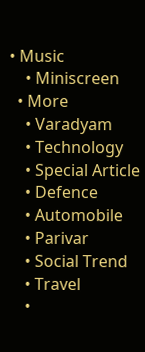• Music
    • Miniscreen
  • More
    • Varadyam
    • Technology
    • Special Article
    • Defence
    • Automobile
    • Parivar
    • Social Trend
    • Travel
    •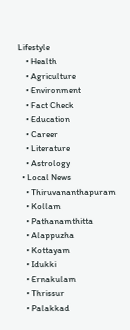Lifestyle
    • Health
    • Agriculture
    • Environment
    • Fact Check
    • Education
    • Career
    • Literature
    • Astrology
  • Local News
    • Thiruvananthapuram
    • Kollam
    • Pathanamthitta
    • Alappuzha
    • Kottayam
    • Idukki
    • Ernakulam
    • Thrissur
    • Palakkad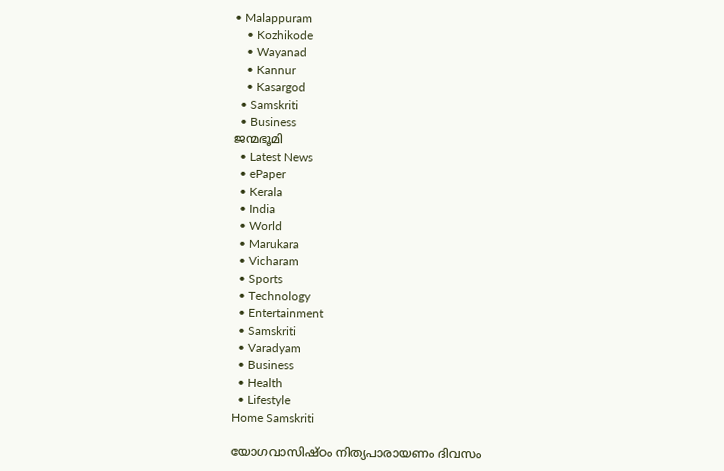• Malappuram
    • Kozhikode
    • Wayanad
    • Kannur
    • Kasargod
  • Samskriti
  • Business
ജന്മഭൂമി
  • Latest News
  • ePaper
  • Kerala
  • India
  • World
  • Marukara
  • Vicharam
  • Sports
  • Technology
  • Entertainment
  • Samskriti
  • Varadyam
  • Business
  • Health
  • Lifestyle
Home Samskriti

യോഗവാസിഷ്ഠം നിത്യപാരായണം ദിവസം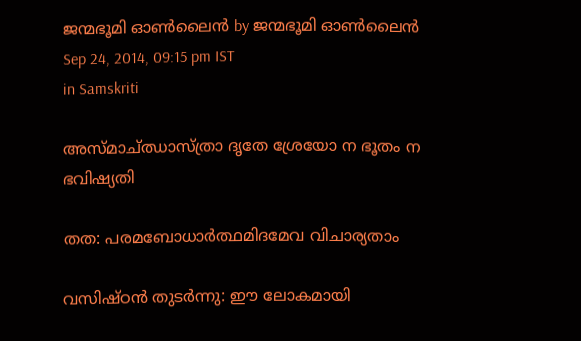ജന്മഭൂമി ഓണ്‍ലൈന്‍ by ജന്മഭൂമി ഓണ്‍ലൈന്‍
Sep 24, 2014, 09:15 pm IST
in Samskriti

അസ്മാച്ഝാസ്ത്രാ ദൃതേ ശ്രേയോ ന ഭൂതം ന ഭവിഷ്യതി

തത: പരമബോധാര്‍ത്ഥമിദമേവ വിചാര്യതാം

വസിഷ്ഠന്‍ തുടര്‍ന്നു: ഈ ലോകമായി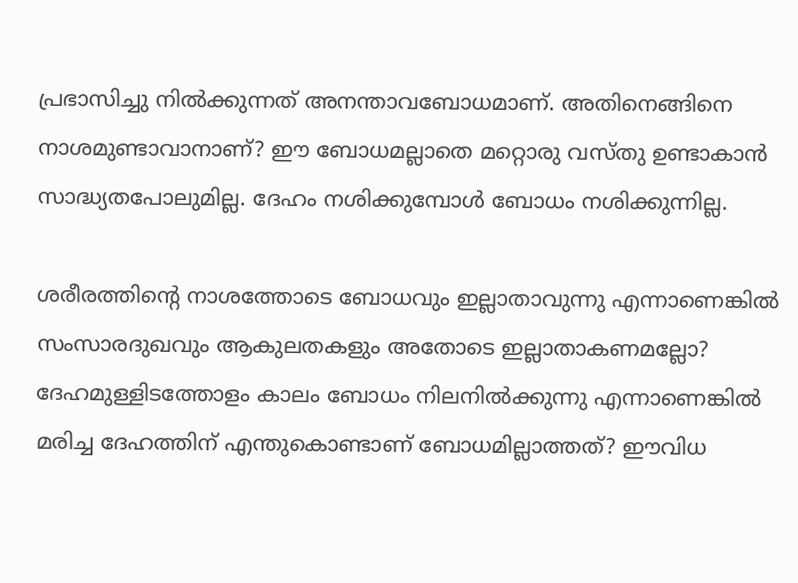പ്രഭാസിച്ചു നില്‍ക്കുന്നത് അനന്താവബോധമാണ്. അതിനെങ്ങിനെ നാശമുണ്ടാവാനാണ്? ഈ ബോധമല്ലാതെ മറ്റൊരു വസ്തു ഉണ്ടാകാന്‍ സാദ്ധ്യതപോലുമില്ല. ദേഹം നശിക്കുമ്പോള്‍ ബോധം നശിക്കുന്നില്ല.

ശരീരത്തിന്റെ നാശത്തോടെ ബോധവും ഇല്ലാതാവുന്നു എന്നാണെങ്കില്‍ സംസാരദുഖവും ആകുലതകളും അതോടെ ഇല്ലാതാകണമല്ലോ? ദേഹമുള്ളിടത്തോളം കാലം ബോധം നിലനില്‍ക്കുന്നു എന്നാണെങ്കില്‍ മരിച്ച ദേഹത്തിന് എന്തുകൊണ്ടാണ് ബോധമില്ലാത്തത്? ഈവിധ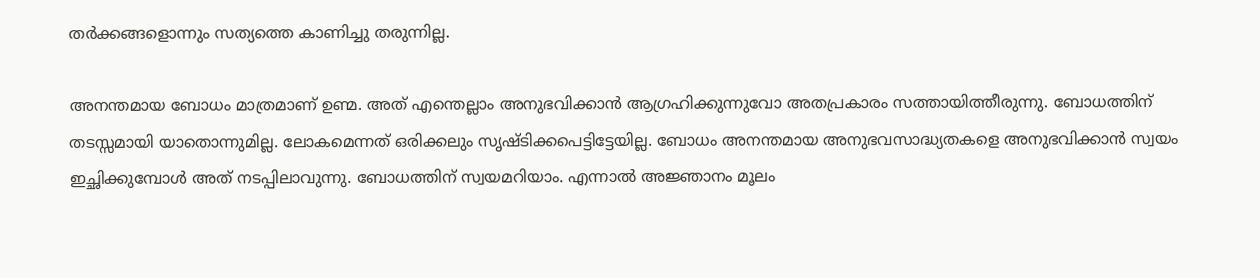തര്‍ക്കങ്ങളൊന്നും സത്യത്തെ കാണിച്ചു തരുന്നില്ല.

അനന്തമായ ബോധം മാത്രമാണ് ഉണ്മ. അത് എന്തെല്ലാം അനുഭവിക്കാന്‍ ആഗ്രഹിക്കുന്നുവോ അതപ്രകാരം സത്തായിത്തീരുന്നു. ബോധത്തിന് തടസ്സമായി യാതൊന്നുമില്ല. ലോകമെന്നത് ഒരിക്കലും സൃഷ്ടിക്കപെട്ടിട്ടേയില്ല. ബോധം അനന്തമായ അനുഭവസാദ്ധ്യതകളെ അനുഭവിക്കാന്‍ സ്വയം ഇച്ഛിക്കുമ്പോള്‍ അത് നടപ്പിലാവുന്നു. ബോധത്തിന് സ്വയമറിയാം. എന്നാല്‍ അജ്ഞാനം മൂലം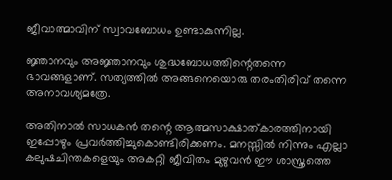ജീവാത്മാവിന് സ്വാവബോധം ഉണ്ടാകുന്നില്ല.

ജ്ഞാനവും അജ്ഞാനവും ശുദ്ധബോധത്തിന്റെതന്നെ ഭാവങ്ങളാണ്. സത്യത്തില്‍ അങ്ങനെയൊരു തരംതിരിവ് തന്നെ അനാവശ്യമത്രേ.

അതിനാല്‍ സാധകന്‍ തന്റെ ആത്മസാക്ഷാത്കാരത്തിനായി ഇപ്പോഴും പ്രവര്‍ത്തിച്ചുകൊണ്ടിരിക്കണം. മനസ്സില്‍ നിന്നും എല്ലാ കലുഷചിന്തകളെയും അകറ്റി ജീവിതം മുഴുവന്‍ ഈ ശാസ്ത്രത്തെ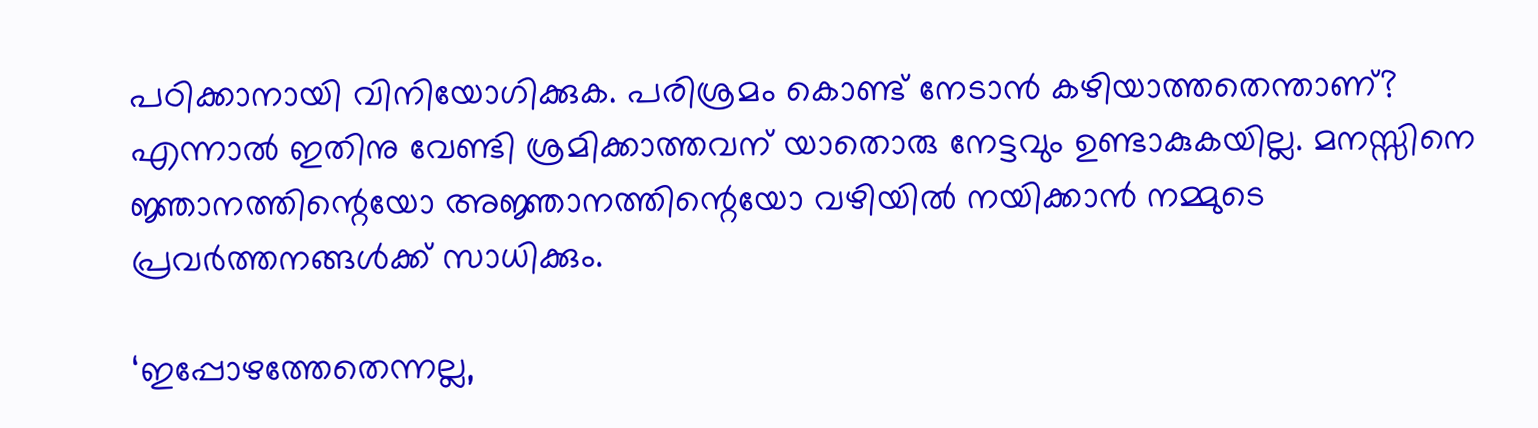പഠിക്കാനായി വിനിയോഗിക്കുക. പരിശ്രമം കൊണ്ട് നേടാന്‍ കഴിയാത്തതെന്താണ്? എന്നാല്‍ ഇതിനു വേണ്ടി ശ്രമിക്കാത്തവന് യാതൊരു നേട്ടവും ഉണ്ടാകുകയില്ല. മനസ്സിനെ ജ്ഞാനത്തിന്റെയോ അജ്ഞാനത്തിന്റെയോ വഴിയില്‍ നയിക്കാന്‍ നമ്മുടെ പ്രവര്‍ത്തനങ്ങള്‍ക്ക് സാധിക്കും.

‘ഇപ്പോഴത്തേതെന്നല്ല,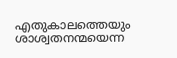എതുകാലത്തെയും ശാശ്വതനന്മയെന്ന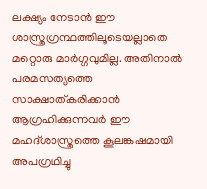ലക്ഷ്യം നേടാന്‍ ഈ ശാസ്ത്രഗ്രന്ഥത്തിലൂടെയല്ലാതെ മറ്റൊരു മാര്‍ഗ്ഗവുമില്ല. അതിനാല്‍ പരമസത്യത്തെ സാക്ഷാത്കരിക്കാന്‍ ആഗ്രഹിക്കുന്നവര്‍ ഈ മഹദ്ശാസ്ത്രത്തെ കൂലങ്കഷമായി അപഗ്രഥിച്ചു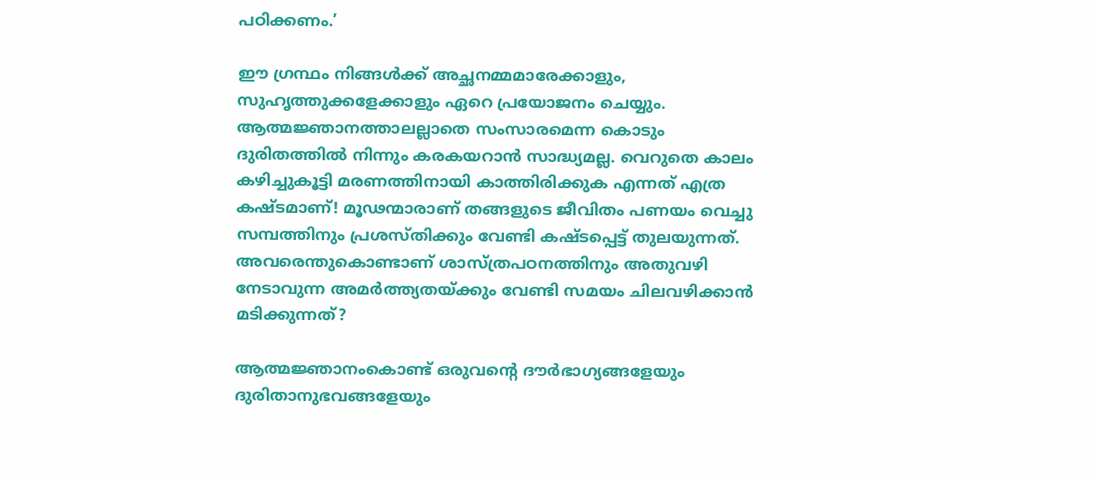പഠിക്കണം.’

ഈ ഗ്രന്ഥം നിങ്ങള്‍ക്ക് അച്ഛനമ്മമാരേക്കാളും, സുഹൃത്തുക്കളേക്കാളും ഏറെ പ്രയോജനം ചെയ്യും. ആത്മജ്ഞാനത്താലല്ലാതെ സംസാരമെന്ന കൊടും ദുരിതത്തില്‍ നിന്നും കരകയറാന്‍ സാദ്ധ്യമല്ല. വെറുതെ കാലം കഴിച്ചുകൂട്ടി മരണത്തിനായി കാത്തിരിക്കുക എന്നത് എത്ര കഷ്ടമാണ്! മൂഢന്മാരാണ് തങ്ങളുടെ ജീവിതം പണയം വെച്ചു സമ്പത്തിനും പ്രശസ്തിക്കും വേണ്ടി കഷ്ടപ്പെട്ട് തുലയുന്നത്. അവരെന്തുകൊണ്ടാണ് ശാസ്ത്രപഠനത്തിനും അതുവഴി നേടാവുന്ന അമര്‍ത്ത്യതയ്‌ക്കും വേണ്ടി സമയം ചിലവഴിക്കാന്‍ മടിക്കുന്നത്?

ആത്മജ്ഞാനംകൊണ്ട് ഒരുവന്റെ ദൗര്‍ഭാഗ്യങ്ങളേയും ദുരിതാനുഭവങ്ങളേയും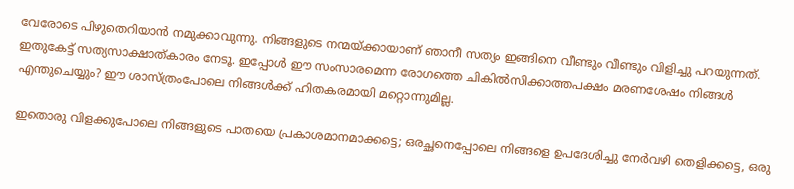വേരോടെ പിഴുതെറിയാന്‍ നമുക്കാവുന്നു. നിങ്ങളുടെ നന്മയ്‌ക്കായാണ് ഞാനീ സത്യം ഇങ്ങിനെ വീണ്ടും വീണ്ടും വിളിച്ചു പറയുന്നത്. ഇതുകേട്ട് സത്യസാക്ഷാത്കാരം നേടൂ. ഇപ്പോള്‍ ഈ സംസാരമെന്ന രോഗത്തെ ചികില്‍സിക്കാത്തപക്ഷം മരണശേഷം നിങ്ങള്‍ എന്തുചെയ്യും? ഈ ശാസ്ത്രംപോലെ നിങ്ങള്‍ക്ക് ഹിതകരമായി മറ്റൊന്നുമില്ല.

ഇതൊരു വിളക്കുപോലെ നിങ്ങളുടെ പാതയെ പ്രകാശമാനമാക്കട്ടെ; ഒരച്ഛനെപ്പോലെ നിങ്ങളെ ഉപദേശിച്ചു നേര്‍വഴി തെളിക്കട്ടെ, ഒരു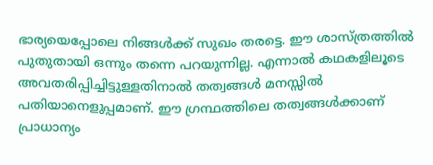ഭാര്യയെപ്പോലെ നിങ്ങള്‍ക്ക് സുഖം തരട്ടെ. ഈ ശാസ്ത്രത്തില്‍ പുതുതായി ഒന്നും തന്നെ പറയുന്നില്ല. എന്നാല്‍ കഥകളിലൂടെ അവതരിപ്പിച്ചിട്ടുള്ളതിനാല്‍ തത്വങ്ങള്‍ മനസ്സില്‍ പതിയാനെളുപ്പമാണ്. ഈ ഗ്രന്ഥത്തിലെ തത്വങ്ങള്‍ക്കാണ് പ്രാധാന്യം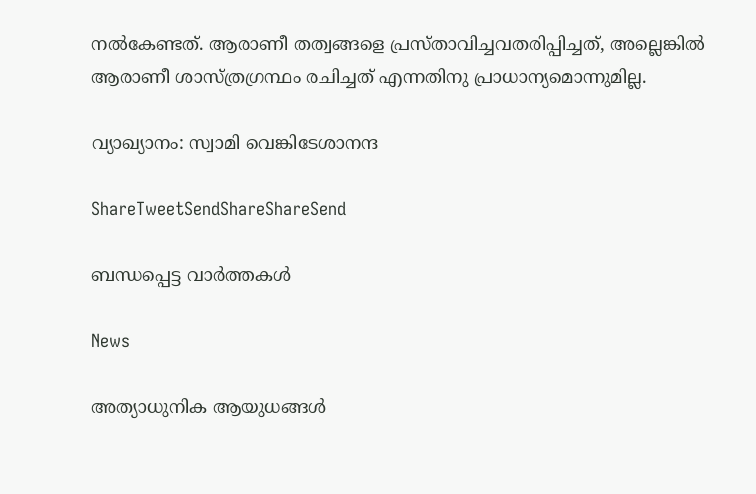നല്‍കേണ്ടത്. ആരാണീ തത്വങ്ങളെ പ്രസ്താവിച്ചവതരിപ്പിച്ചത്, അല്ലെങ്കില്‍ ആരാണീ ശാസ്ത്രഗ്രന്ഥം രചിച്ചത് എന്നതിനു പ്രാധാന്യമൊന്നുമില്ല.

വ്യാഖ്യാനം: സ്വാമി വെങ്കിടേശാനന്ദ

ShareTweetSendShareShareSend

ബന്ധപ്പെട്ട വാര്‍ത്തകള്‍

News

അത്യാധുനിക ആയുധങ്ങൾ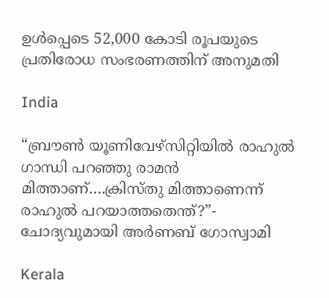ഉൾപ്പെടെ 52,000 കോടി രൂപയുടെ പ്രതിരോധ സംഭരണത്തിന് അനുമതി

India

“ബ്രൗണ്‍ യൂണിവേഴ്സിറ്റിയില്‍ രാഹുല്‍ ഗാന്ധി പറഞ്ഞു രാമന്‍ മിത്താണ്….ക്രിസ്തു മിത്താണെന്ന് രാഹുല്‍ പറയാത്തതെന്ത്?”- ചോദ്യവുമായി അര്‍ണബ് ഗോസ്വാമി

Kerala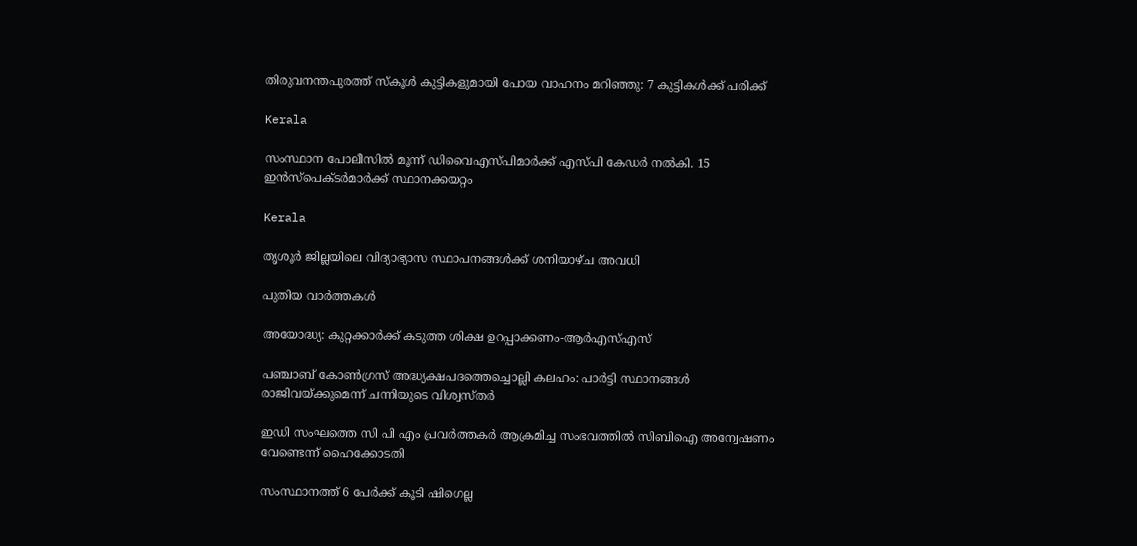തിരുവനന്തപുരത്ത് സ്‌കൂള്‍ കുട്ടികളുമായി പോയ വാഹനം മറിഞ്ഞു: 7 കുട്ടികള്‍ക്ക് പരിക്ക്

Kerala

സംസ്ഥാന പോലീസില്‍ മൂന്ന് ഡിവൈഎസ്പിമാര്‍ക്ക് എസ്പി കേഡര്‍ നല്‍കി. 15 ഇന്‍സ്പെക്ടര്‍മാര്‍ക്ക് സ്ഥാനക്കയറ്റം

Kerala

തൃശൂര്‍ ജില്ലയിലെ വിദ്യാഭ്യാസ സ്ഥാപനങ്ങള്‍ക്ക് ശനിയാഴ്ച അവധി

പുതിയ വാര്‍ത്തകള്‍

അയോദ്ധ്യ: കുറ്റക്കാര്‍ക്ക് കടുത്ത ശിക്ഷ ഉറപ്പാക്കണം-ആര്‍എസ്എസ്

പഞ്ചാബ് കോണ്‍ഗ്രസ് അദ്ധ്യക്ഷപദത്തെച്ചൊല്ലി കലഹം: പാര്‍ട്ടി സ്ഥാനങ്ങള്‍ രാജിവയ്‌ക്കുമെന്ന് ചന്നിയുടെ വിശ്വസ്തര്‍

ഇഡി സംഘത്തെ സി പി എം പ്രവര്‍ത്തകര്‍ ആക്രമിച്ച സംഭവത്തില്‍ സിബിഐ അന്വേഷണം വേണ്ടെന്ന് ഹൈക്കോടതി

സംസ്ഥാനത്ത് 6 പേര്‍ക്ക് കൂടി ഷിഗെല്ല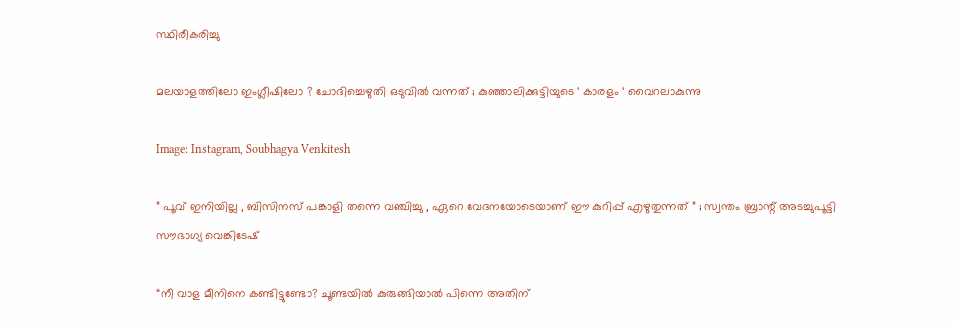സ്ഥിരീകരിച്ചു

മലയാളത്തിലോ ഇംഗ്ലീഷിലോ ? ചോദിച്ചെഴുതി ഒടുവിൽ വന്നത് ; കുഞ്ഞാലിക്കുട്ടിയുടെ ‘ കാരളം ‘ വൈറലാകുന്നു

Image: Instagram, Soubhagya Venkitesh

” പൂവ് ഇനിയില്ല , ബിസിനസ് പങ്കാളി തന്നെ വഞ്ചിച്ചു , ഏറെ വേദനയോടെയാണ് ഈ കുറിപ്പ് എഴുതുന്നത് ” ; സ്വന്തം ബ്രാന്റ് അടച്ചുപൂട്ടി സൗഭാഗ്യ വെങ്കിടേഷ്

“നീ വാള മീനിനെ കണ്ടിട്ടുണ്ടോ? ചൂണ്ടയില്‍ കുരുങ്ങിയാല്‍ പിന്നെ അതിന്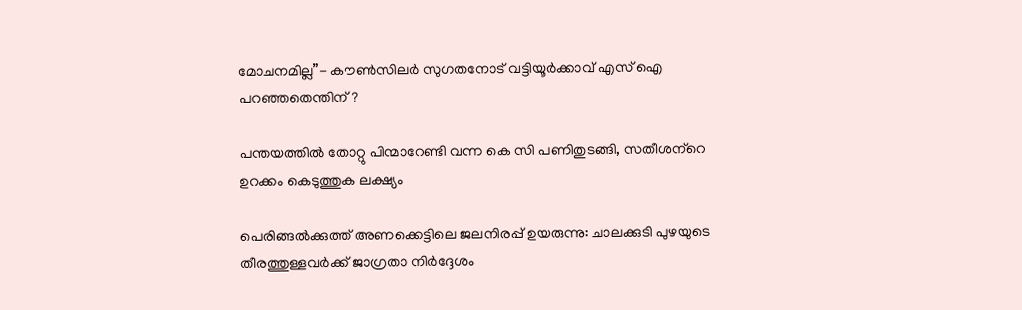മോചനമില്ല”- കൗണ്‍സിലര്‍ സുഗതനോട് വട്ടിയൂര്‍ക്കാവ് എസ് ഐ പറഞ്ഞതെന്തിന്?

പന്തയത്തില്‍ തോറ്റു പിന്മാറേണ്ടി വന്ന കെ സി പണിതുടങ്ങി, സതീശന്‌റെ ഉറക്കം കെടുത്തുക ലക്ഷ്യം

പെരിങ്ങല്‍ക്കുത്ത് അണക്കെട്ടിലെ ജലനിരപ്പ് ഉയരുന്നു: ചാലക്കുടി പുഴയുടെ തീരത്തുള്ളവര്‍ക്ക് ജാഗ്രതാ നിര്‍ദ്ദേശം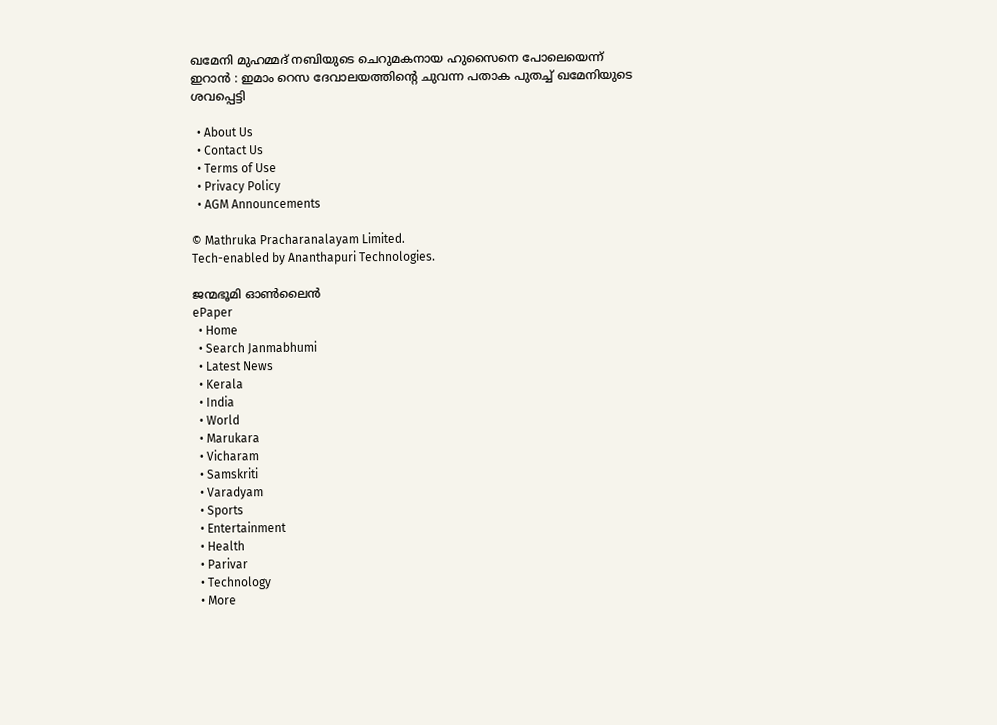ഖമേനി മുഹമ്മദ് നബിയുടെ ചെറുമകനായ ഹുസൈനെ പോലെയെന്ന് ഇറാൻ : ഇമാം റെസ ദേവാലയത്തിന്റെ ചുവന്ന പതാക പുതച്ച് ഖമേനിയുടെ ശവപ്പെട്ടി

  • About Us
  • Contact Us
  • Terms of Use
  • Privacy Policy
  • AGM Announcements

© Mathruka Pracharanalayam Limited.
Tech-enabled by Ananthapuri Technologies.

ജന്മഭൂമി ഓണ്‍ലൈന്‍
ePaper
  • Home
  • Search Janmabhumi
  • Latest News
  • Kerala
  • India
  • World
  • Marukara
  • Vicharam
  • Samskriti
  • Varadyam
  • Sports
  • Entertainment
  • Health
  • Parivar
  • Technology
  • More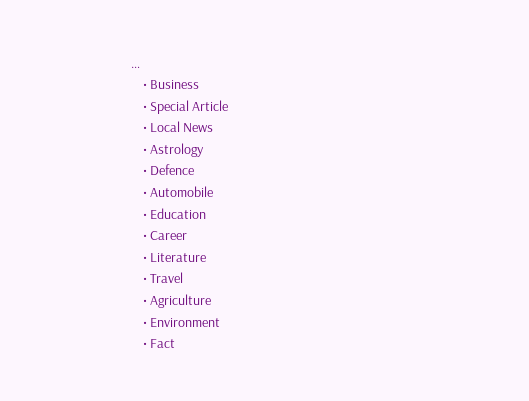…
    • Business
    • Special Article
    • Local News
    • Astrology
    • Defence
    • Automobile
    • Education
    • Career
    • Literature
    • Travel
    • Agriculture
    • Environment
    • Fact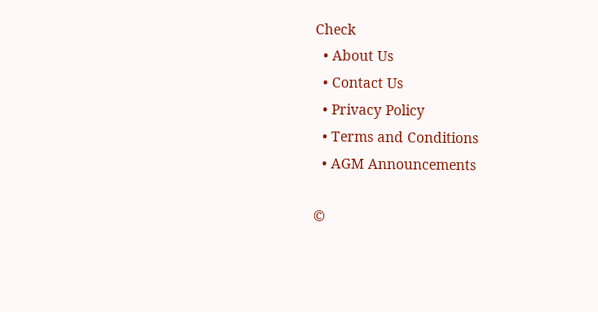Check
  • About Us
  • Contact Us
  • Privacy Policy
  • Terms and Conditions
  • AGM Announcements

©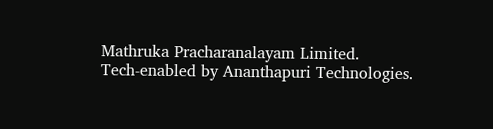Mathruka Pracharanalayam Limited.
Tech-enabled by Ananthapuri Technologies.